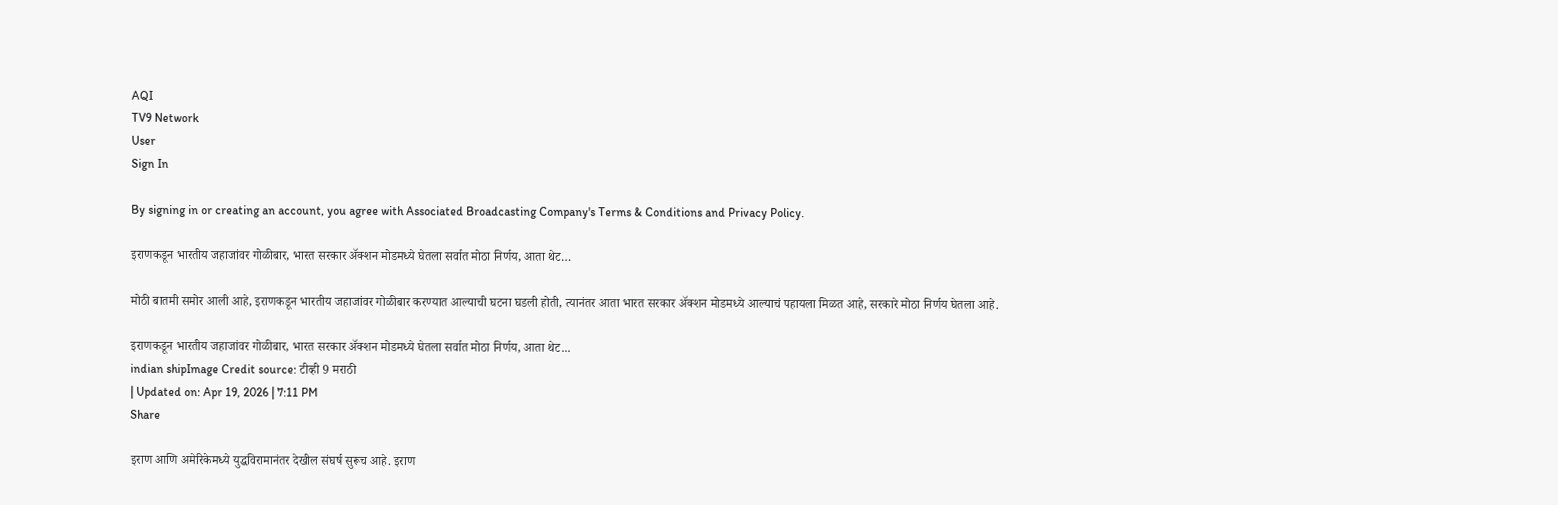AQI
TV9 Network
User
Sign In

By signing in or creating an account, you agree with Associated Broadcasting Company's Terms & Conditions and Privacy Policy.

इराणकडून भारतीय जहाजांवर गोळीबार, भारत सरकार अ‍ॅक्शन मोडमध्ये घेतला सर्वात मोठा निर्णय, आता थेट…

मोठी बातमी समोर आली आहे, इराणकडून भारतीय जहाजांवर गोळीबार करण्यात आल्याची घटना घडली होती, त्यानंतर आता भारत सरकार अ‍ॅक्शन मोडमध्ये आल्याचं पहायला मिळत आहे, सरकारे मोठा निर्णय घेतला आहे.

इराणकडून भारतीय जहाजांवर गोळीबार, भारत सरकार अ‍ॅक्शन मोडमध्ये घेतला सर्वात मोठा निर्णय, आता थेट...
indian shipImage Credit source: टीव्ही 9 मराठी
| Updated on: Apr 19, 2026 | 7:11 PM
Share

इराण आणि अमेरिकेमध्ये युद्धविरामानंतर देखील संघर्ष सुरूच आहे. इराण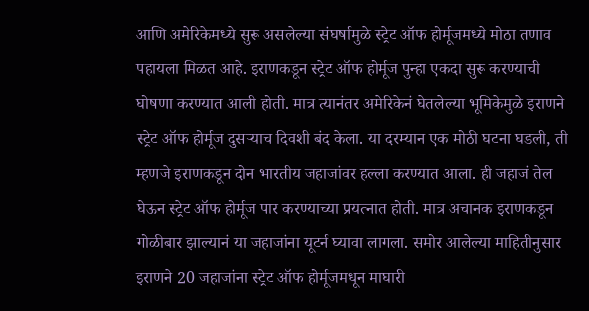आणि अमेरिकेमध्ये सुरू असलेल्या संघर्षामुळे स्ट्रेट ऑफ होर्मूजमध्ये मोठा तणाव पहायला मिळत आहे. इराणकडून स्ट्रेट ऑफ होर्मूज पुन्हा एकदा सुरू करण्याची घोषणा करण्यात आली होती. मात्र त्यानंतर अमेरिकेनं घेतलेल्या भूमिकेमुळे इराणने स्ट्रेट ऑफ होर्मूज दुसऱ्याच दिवशी बंद केला. या दरम्यान एक मोठी घटना घडली, ती म्हणजे इराणकडून दोन भारतीय जहाजांवर हल्ला करण्यात आला. ही जहाजं तेल घेऊन स्ट्रेट ऑफ होर्मूज पार करण्याच्या प्रयत्नात होती. मात्र अचानक इराणकडून गोळीबार झाल्यानं या जहाजांना यूटर्न घ्यावा लागला. समोर आलेल्या माहितीनुसार इराणने 20 जहाजांना स्ट्रेट ऑफ होर्मूजमधून माघारी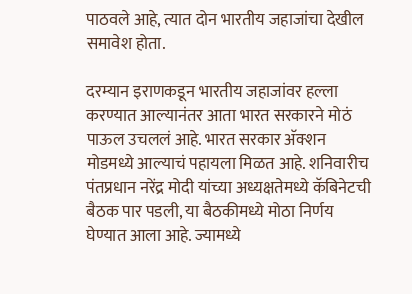पाठवले आहे, त्यात दोन भारतीय जहाजांचा देखील समावेश होता.

दरम्यान इराणकडून भारतीय जहाजांवर हल्ला करण्यात आल्यानंतर आता भारत सरकारने मोठं पाऊल उचललं आहे. भारत सरकार अ‍ॅक्शन मोडमध्ये आल्याचं पहायला मिळत आहे. शनिवारीच पंतप्रधान नरेंद्र मोदी यांच्या अध्यक्षतेमध्ये कॅबिनेटची बैठक पार पडली, या बैठकीमध्ये मोठा निर्णय घेण्यात आला आहे. ज्यामध्ये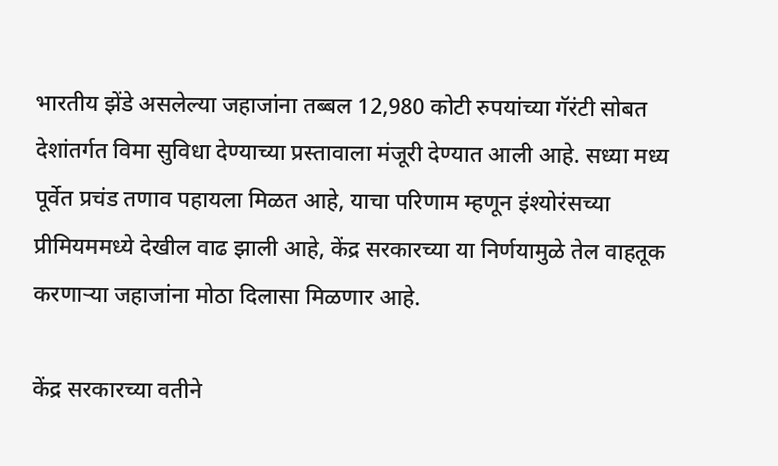भारतीय झेंडे असलेल्या जहाजांना तब्बल 12,980 कोटी रुपयांच्या गॅरंटी सोबत देशांतर्गत विमा सुविधा देण्याच्या प्रस्तावाला मंजूरी देण्यात आली आहे. सध्या मध्य पूर्वेत प्रचंड तणाव पहायला मिळत आहे, याचा परिणाम म्हणून इंश्योरंसच्या प्रीमियममध्ये देखील वाढ झाली आहे, केंद्र सरकारच्या या निर्णयामुळे तेल वाहतूक करणाऱ्या जहाजांना मोठा दिलासा मिळणार आहे.

केंद्र सरकारच्या वतीने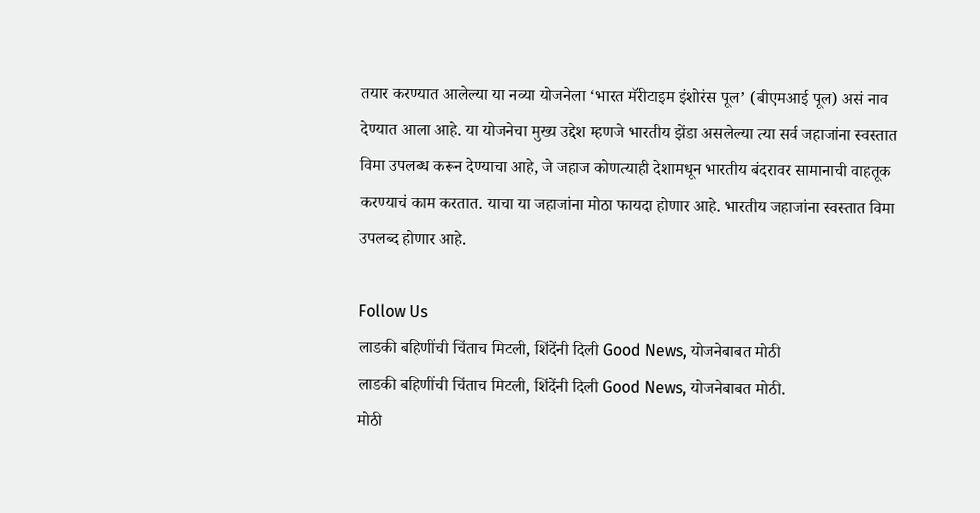तयार करण्यात आलेल्या या नव्या योजनेला ‘भारत मॅरीटाइम इंशोरंस पूल’ (बीएमआई पूल) असं नाव देण्यात आला आहे. या योजनेचा मुख्य उद्देश म्हणजे भारतीय झेंडा असलेल्या त्या सर्व जहाजांना स्वस्तात विमा उपलब्ध करून देण्याचा आहे, जे जहाज कोणत्याही देशामधून भारतीय बंदरावर सामानाची वाहतूक करण्याचं काम करतात. याचा या जहाजांना मोठा फायदा होणार आहे. भारतीय जहाजांना स्वस्तात विमा उपलब्द होणार आहे.

Follow Us
लाडकी बहिणींची चिंताच मिटली, शिंदेंनी दिली Good News, योजनेबाबत मोठी
लाडकी बहिणींची चिंताच मिटली, शिंदेंनी दिली Good News, योजनेबाबत मोठी.
मोठी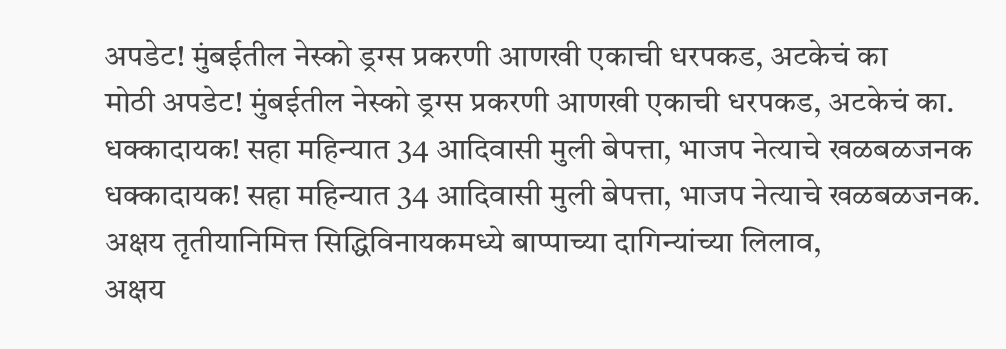अपडेट! मुंबईतील नेस्को ड्रग्स प्रकरणी आणखी एकाची धरपकड, अटकेचं का
मोठी अपडेट! मुंबईतील नेस्को ड्रग्स प्रकरणी आणखी एकाची धरपकड, अटकेचं का.
धक्कादायक! सहा महिन्यात 34 आदिवासी मुली बेपत्ता, भाजप नेत्याचे खळबळजनक
धक्कादायक! सहा महिन्यात 34 आदिवासी मुली बेपत्ता, भाजप नेत्याचे खळबळजनक.
अक्षय तृतीयानिमित्त सिद्धिविनायकमध्ये बाप्पाच्या दागिन्यांच्या लिलाव,
अक्षय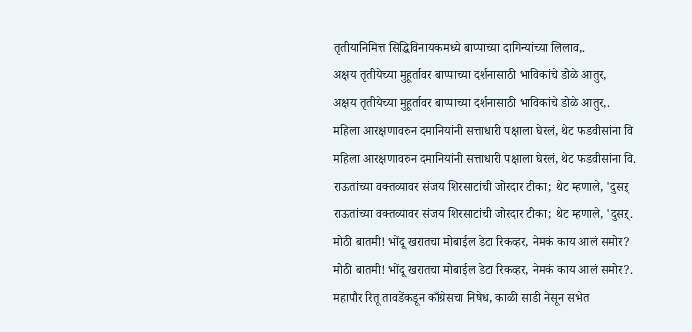तृतीयानिमित्त सिद्धिविनायकमध्ये बाप्पाच्या दागिन्यांच्या लिलाव,.
अक्षय तृतीयेच्या मुहूर्तावर बाप्पाच्या दर्शनासाठी भाविकांचे डोळे आतुर,
अक्षय तृतीयेच्या मुहूर्तावर बाप्पाच्या दर्शनासाठी भाविकांचे डोळे आतुर,.
महिला आरक्षणावरुन दमानियांनी सत्ताधारी पक्षाला घेरलं, थेट फडवीसांना वि
महिला आरक्षणावरुन दमानियांनी सत्ताधारी पक्षाला घेरलं, थेट फडवीसांना वि.
राऊतांच्या वक्तव्यावर संजय शिरसाटांची जोरदार टीका; थेट म्हणाले, 'दुसऱ्
राऊतांच्या वक्तव्यावर संजय शिरसाटांची जोरदार टीका; थेट म्हणाले, 'दुसऱ्.
मोठी बातमी! भोंदू खरातचा मोबाईल डेटा रिकव्हर, नेमकं काय आलं समोर?
मोठी बातमी! भोंदू खरातचा मोबाईल डेटा रिकव्हर, नेमकं काय आलं समोर?.
महापौर रितू तावडेंकडून काँग्रेसचा निषेध, काळी साडी नेसून सभेत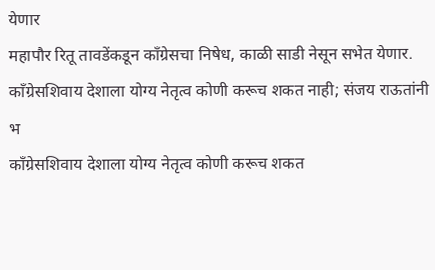येणार
महापौर रितू तावडेंकडून काँग्रेसचा निषेध, काळी साडी नेसून सभेत येणार.
काँग्रेसशिवाय देशाला योग्य नेतृत्व कोणी करूच शकत नाही; संजय राऊतांनी भ
काँग्रेसशिवाय देशाला योग्य नेतृत्व कोणी करूच शकत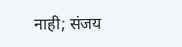नाही; संजय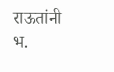राऊतांनी भ.